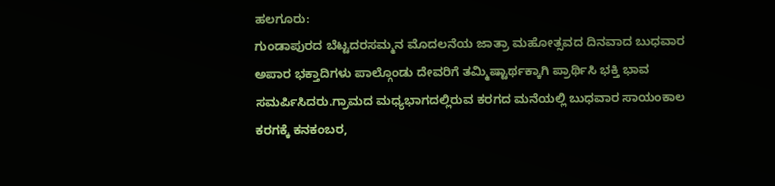ಹಲಗೂರು:
ಗುಂಡಾಪುರದ ಬೆಟ್ಟದರಸಮ್ಮನ ಮೊದಲನೆಯ ಜಾತ್ರಾ ಮಹೋತ್ಸವದ ದಿನವಾದ ಬುಧವಾರ ಅಪಾರ ಭಕ್ತಾದಿಗಳು ಪಾಲ್ಗೊಂಡು ದೇವರಿಗೆ ತಮ್ಮಿಷ್ಟಾರ್ಥಕ್ಕಾಗಿ ಪ್ರಾರ್ಥಿಸಿ ಭಕ್ತಿ ಭಾವ ಸಮರ್ಪಿಸಿದರು.ಗ್ರಾಮದ ಮಧ್ಯಭಾಗದಲ್ಲಿರುವ ಕರಗದ ಮನೆಯಲ್ಲಿ ಬುಧವಾರ ಸಾಯಂಕಾಲ ಕರಗಕ್ಕೆ ಕನಕಂಬರ,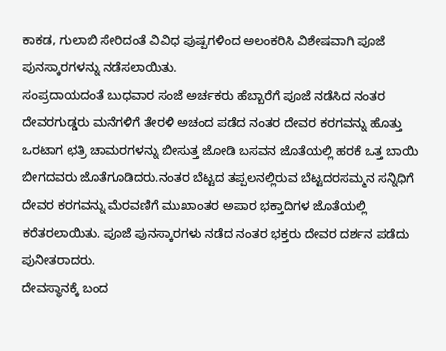ಕಾಕಡ, ಗುಲಾಬಿ ಸೇರಿದಂತೆ ವಿವಿಧ ಪುಷ್ಪಗಳಿಂದ ಅಲಂಕರಿಸಿ ವಿಶೇಷವಾಗಿ ಪೂಜೆ ಪುನಸ್ಕಾರಗಳನ್ನು ನಡೆಸಲಾಯಿತು.
ಸಂಪ್ರದಾಯದಂತೆ ಬುಧವಾರ ಸಂಜೆ ಅರ್ಚಕರು ಹೆಬ್ಬಾರೆಗೆ ಪೂಜೆ ನಡೆಸಿದ ನಂತರ ದೇವರಗುಡ್ಡರು ಮನೆಗಳಿಗೆ ತೇರಳಿ ಅಚಂದ ಪಡೆದ ನಂತರ ದೇವರ ಕರಗವನ್ನು ಹೊತ್ತು ಒರಟಾಗ ಛತ್ರಿ ಚಾಮರಗಳನ್ನು ಬೀಸುತ್ತ ಜೋಡಿ ಬಸವನ ಜೊತೆಯಲ್ಲಿ ಹರಕೆ ಒತ್ತ ಬಾಯಿ ಬೀಗದವರು ಜೊತೆಗೂಡಿದರು.ನಂತರ ಬೆಟ್ಟದ ತಪ್ಪಲನಲ್ಲಿರುವ ಬೆಟ್ಟದರಸಮ್ಮನ ಸನ್ನಿಧಿಗೆ ದೇವರ ಕರಗವನ್ನು ಮೆರವಣಿಗೆ ಮುಖಾಂತರ ಅಪಾರ ಭಕ್ತಾದಿಗಳ ಜೊತೆಯಲ್ಲಿ ಕರೆತರಲಾಯಿತು. ಪೂಜೆ ಪುನಸ್ಕಾರಗಳು ನಡೆದ ನಂತರ ಭಕ್ತರು ದೇವರ ದರ್ಶನ ಪಡೆದು ಪುನೀತರಾದರು.
ದೇವಸ್ಥಾನಕ್ಕೆ ಬಂದ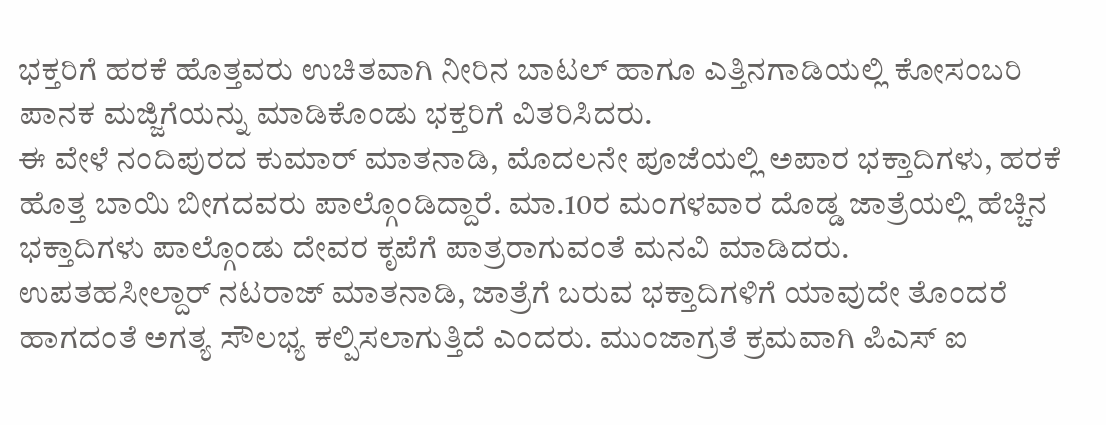ಭಕ್ತರಿಗೆ ಹರಕೆ ಹೊತ್ತವರು ಉಚಿತವಾಗಿ ನೀರಿನ ಬಾಟಲ್ ಹಾಗೂ ಎತ್ತಿನಗಾಡಿಯಲ್ಲಿ ಕೋಸಂಬರಿ ಪಾನಕ ಮಜ್ಜಿಗೆಯನ್ನು ಮಾಡಿಕೊಂಡು ಭಕ್ತರಿಗೆ ವಿತರಿಸಿದರು.
ಈ ವೇಳೆ ನಂದಿಪುರದ ಕುಮಾರ್ ಮಾತನಾಡಿ, ಮೊದಲನೇ ಪೂಜೆಯಲ್ಲಿ ಅಪಾರ ಭಕ್ತಾದಿಗಳು, ಹರಕೆ ಹೊತ್ತ ಬಾಯಿ ಬೀಗದವರು ಪಾಲ್ಗೊಂಡಿದ್ದಾರೆ. ಮಾ.10ರ ಮಂಗಳವಾರ ದೊಡ್ಡ ಜಾತ್ರೆಯಲ್ಲಿ ಹೆಚ್ಚಿನ ಭಕ್ತಾದಿಗಳು ಪಾಲ್ಗೊಂಡು ದೇವರ ಕೃಪೆಗೆ ಪಾತ್ರರಾಗುವಂತೆ ಮನವಿ ಮಾಡಿದರು.
ಉಪತಹಸೀಲ್ದಾರ್ ನಟರಾಜ್ ಮಾತನಾಡಿ, ಜಾತ್ರೆಗೆ ಬರುವ ಭಕ್ತಾದಿಗಳಿಗೆ ಯಾವುದೇ ತೊಂದರೆ ಹಾಗದಂತೆ ಅಗತ್ಯ ಸೌಲಭ್ಯ ಕಲ್ಪಿಸಲಾಗುತ್ತಿದೆ ಎಂದರು. ಮುಂಜಾಗ್ರತೆ ಕ್ರಮವಾಗಿ ಪಿಎಸ್ ಐ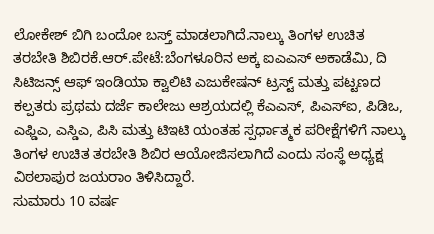ಲೋಕೇಶ್ ಬಿಗಿ ಬಂದೋ ಬಸ್ತ್ ಮಾಡಲಾಗಿದೆ.ನಾಲ್ಕು ತಿಂಗಳ ಉಚಿತ ತರಬೇತಿ ಶಿಬಿರಕೆ.ಆರ್.ಪೇಟೆ:ಬೆಂಗಳೂರಿನ ಅಕ್ಕ ಐಎಎಸ್ ಅಕಾಡೆಮಿ, ದಿ ಸಿಟಿಜನ್ಸ್ ಆಫ್ ಇಂಡಿಯಾ ಕ್ವಾಲಿಟಿ ಎಜುಕೇಷನ್ ಟ್ರಸ್ಟ್ ಮತ್ತು ಪಟ್ಟಣದ ಕಲ್ಪತರು ಪ್ರಥಮ ದರ್ಜೆ ಕಾಲೇಜು ಆಶ್ರಯದಲ್ಲಿ ಕೆಎಎಸ್, ಪಿಎಸ್ಐ, ಪಿಡಿಒ, ಎಫ್ಡಿಎ, ಎಸ್ಡಿಎ, ಪಿಸಿ ಮತ್ತು ಟಿಇಟಿ ಯಂತಹ ಸ್ಪರ್ಧಾತ್ಮಕ ಪರೀಕ್ಷೆಗಳಿಗೆ ನಾಲ್ಕು ತಿಂಗಳ ಉಚಿತ ತರಬೇತಿ ಶಿಬಿರ ಆಯೋಜಿಸಲಾಗಿದೆ ಎಂದು ಸಂಸ್ಥೆ ಅಧ್ಯಕ್ಷ ವಿಠಲಾಪುರ ಜಯರಾಂ ತಿಳಿಸಿದ್ದಾರೆ.
ಸುಮಾರು 10 ವರ್ಷ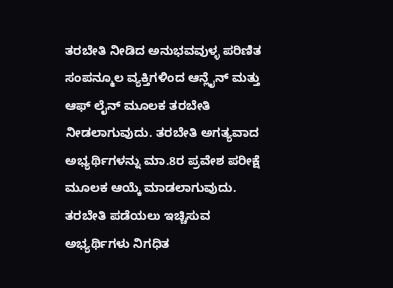ತರಬೇತಿ ನೀಡಿದ ಅನುಭವವುಳ್ಳ ಪರಿಣಿತ ಸಂಪನ್ಮೂಲ ವ್ಯಕ್ತಿಗಳಿಂದ ಆನ್ಲೈನ್ ಮತ್ತು ಆಫ್ ಲೈನ್ ಮೂಲಕ ತರಬೇತಿ ನೀಡಲಾಗುವುದು. ತರಬೇತಿ ಅಗತ್ಯವಾದ ಅಭ್ಯರ್ಥಿಗಳನ್ನು ಮಾ.8ರ ಪ್ರವೇಶ ಪರೀಕ್ಷೆ ಮೂಲಕ ಆಯ್ಕೆ ಮಾಡಲಾಗುವುದು. ತರಬೇತಿ ಪಡೆಯಲು ಇಚ್ಚಿಸುವ ಅಭ್ಯರ್ಥಿಗಳು ನಿಗಧಿತ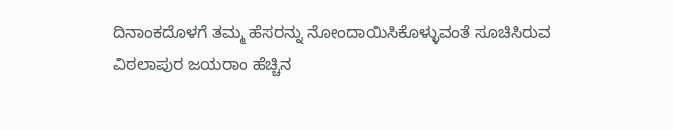ದಿನಾಂಕದೊಳಗೆ ತಮ್ಮ ಹೆಸರನ್ನು ನೋಂದಾಯಿಸಿಕೊಳ್ಳುವಂತೆ ಸೂಚಿಸಿರುವ ವಿಠಲಾಪುರ ಜಯರಾಂ ಹೆಚ್ಚಿನ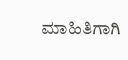ಮಾಹಿತಿಗಾಗಿ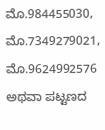ಮೊ.984455030, ಮೊ.7349279021, ಮೊ.9624992576 ಅಥವಾ ಪಟ್ಟಣದ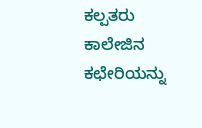ಕಲ್ಪತರು ಕಾಲೇಜಿನ ಕಛೇರಿಯನ್ನು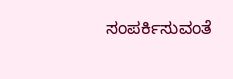ಸಂಪರ್ಕಿಸುವಂತೆ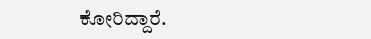ಕೋರಿದ್ದಾರೆ.